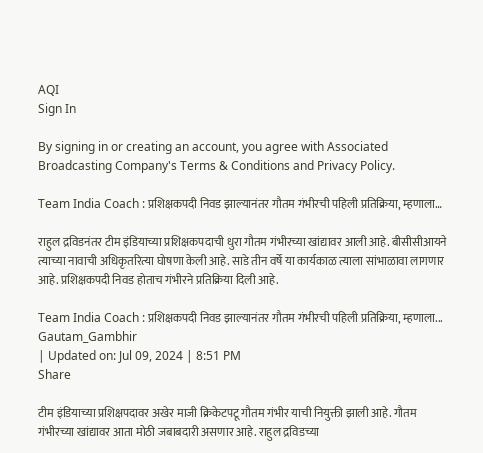AQI
Sign In

By signing in or creating an account, you agree with Associated Broadcasting Company's Terms & Conditions and Privacy Policy.

Team India Coach : प्रशिक्षकपदी निवड झाल्यानंतर गौतम गंभीरची पहिली प्रतिक्रिया, म्हणाला…

राहुल द्रविडनंतर टीम इंडियाच्या प्रशिक्षकपदाची धुरा गौतम गंभीरच्या खांद्यावर आली आहे. बीसीसीआयने त्याच्या नावाची अधिकृतरित्या घोषणा केली आहे. साडे तीन वर्षे या कार्यकाळ त्याला सांभाळावा लागणार आहे. प्रशिक्षकपदी निवड होताच गंभीरने प्रतिक्रिया दिली आहे.

Team India Coach : प्रशिक्षकपदी निवड झाल्यानंतर गौतम गंभीरची पहिली प्रतिक्रिया, म्हणाला...
Gautam_Gambhir
| Updated on: Jul 09, 2024 | 8:51 PM
Share

टीम इंडियाच्या प्रशिक्षपदावर अखेर माजी क्रिकेटपटू गौतम गंभीर याची नियुक्ती झाली आहे. गौतम गंभीरच्या खांद्यावर आता मोठी जबाबदारी असणार आहे. राहुल द्रविडच्या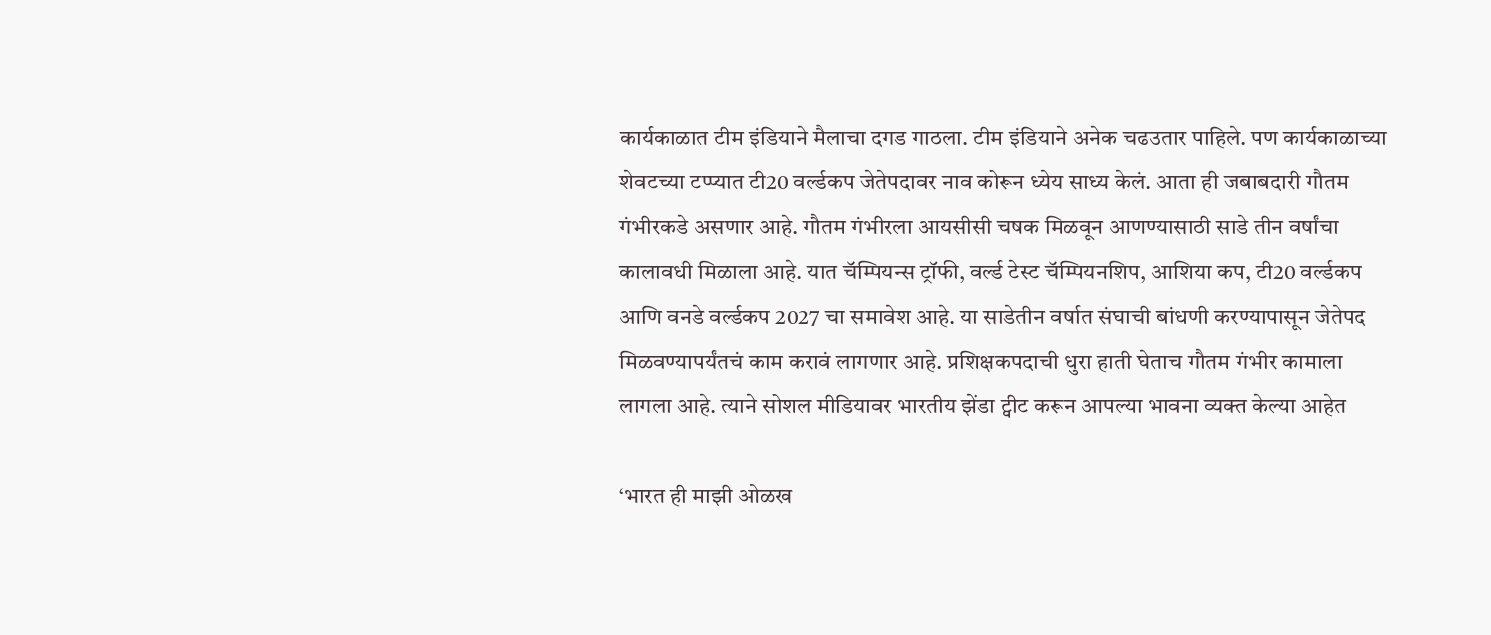कार्यकाळात टीम इंडियाने मैलाचा दगड गाठला. टीम इंडियाने अनेक चढउतार पाहिले. पण कार्यकाळाच्या शेवटच्या टप्प्यात टी20 वर्ल्डकप जेतेपदावर नाव कोरून ध्येय साध्य केलं. आता ही जबाबदारी गौतम गंभीरकडे असणार आहे. गौतम गंभीरला आयसीसी चषक मिळवून आणण्यासाठी साडे तीन वर्षांचा कालावधी मिळाला आहे. यात चॅम्पियन्स ट्रॉफी, वर्ल्ड टेस्ट चॅम्पियनशिप, आशिया कप, टी20 वर्ल्डकप आणि वनडे वर्ल्डकप 2027 चा समावेश आहे. या साडेतीन वर्षात संघाची बांधणी करण्यापासून जेतेपद मिळवण्यापर्यंतचं काम करावं लागणार आहे. प्रशिक्षकपदाची धुरा हाती घेताच गौतम गंभीर कामाला लागला आहे. त्याने सोशल मीडियावर भारतीय झेंडा ट्वीट करून आपल्या भावना व्यक्त केल्या आहेत

‘भारत ही माझी ओळख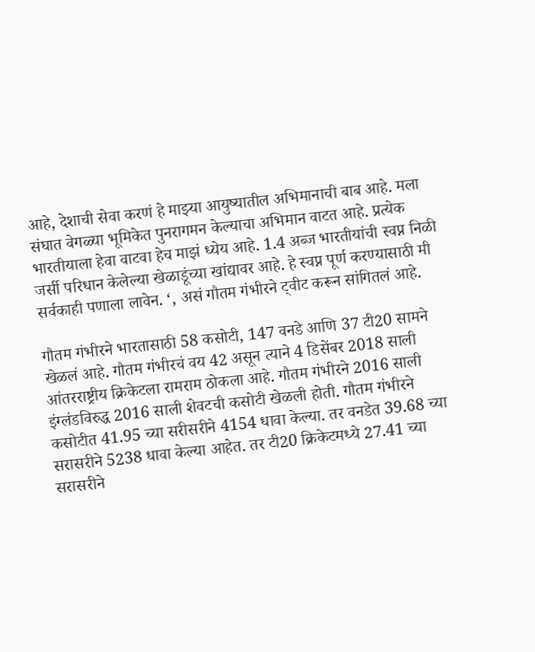आहे, देशाची सेवा करणं हे माझ्या आयुष्यातील अभिमानाची बाब आहे. मला संघात वेगळ्या भूमिकेत पुनरागमन केल्याचा अभिमान वाटत आहे. प्रत्येक भारतीयाला हेवा वाटवा हेच माझं ध्येय आहे. 1.4 अब्ज भारतीयांची स्वप्न निळी जर्सी परिधान केलेल्या खेळाडूंच्या खांद्यावर आहे. हे स्वप्न पूर्ण करण्यासाठी मी सर्वकाही पणाला लावेन. ‘, असं गौतम गंभीरने ट्वीट करून सांगितलं आहे.

गौतम गंभीरने भारतासाठी 58 कसोटी, 147 वनडे आणि 37 टी20 सामने खेळलं आहे. गौतम गंभीरचं वय 42 असून त्याने 4 डिसेंबर 2018 साली आंतरराष्ट्रीय क्रिकेटला रामराम ठोकला आहे. गौतम गंभीरने 2016 साली इंग्लंडविरुद्ध 2016 साली शेवटची कसोटी खेळली होती. गौतम गंभीरने कसोटीत 41.95 च्या सरीसरीने 4154 धावा केल्या. तर वनडेत 39.68 च्या सरासरीने 5238 धावा केल्या आहेत. तर टी20 क्रिकेटमध्ये 27.41 च्या सरासरीने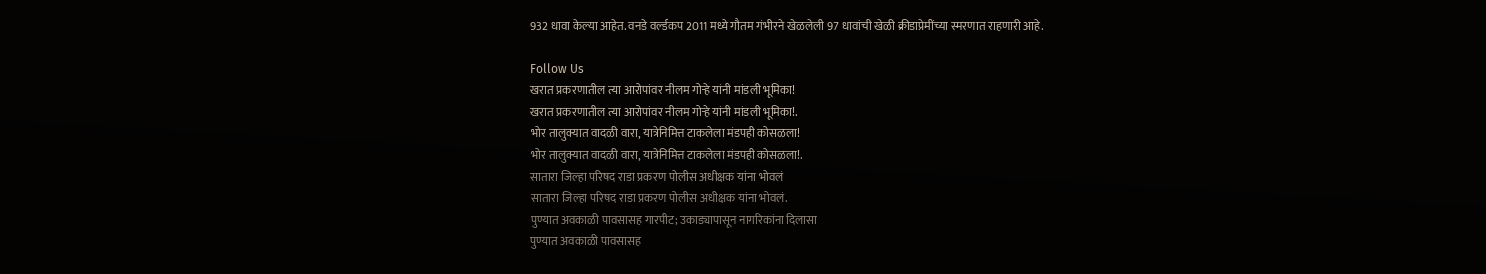932 धावा केल्या आहेत. वनडे वर्ल्डकप 2011 मध्ये गौतम गंभीरने खेळलेली 97 धावांची खेळी क्रीडाप्रेमींच्या स्मरणात राहणारी आहे.

Follow Us
खरात प्रकरणातील त्या आरोपांवर नीलम गोऱ्हे यांनी मांडली भूमिका!
खरात प्रकरणातील त्या आरोपांवर नीलम गोऱ्हे यांनी मांडली भूमिका!.
भोर तालुक्यात वादळी वारा, यात्रेनिमित्त टाकलेला मंडपही कोसळला!
भोर तालुक्यात वादळी वारा, यात्रेनिमित्त टाकलेला मंडपही कोसळला!.
सातारा जिल्हा परिषद राडा प्रकरण पोलीस अधीक्षक यांना भोवलं
सातारा जिल्हा परिषद राडा प्रकरण पोलीस अधीक्षक यांना भोवलं.
पुण्यात अवकाळी पावसासह गारपीट; उकाड्यापासून नागरिकांना दिलासा
पुण्यात अवकाळी पावसासह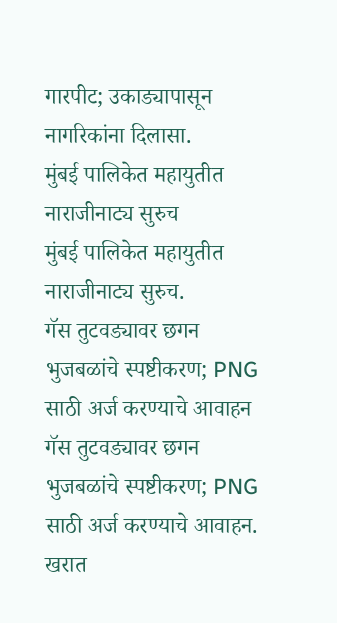गारपीट; उकाड्यापासून नागरिकांना दिलासा.
मुंबई पालिकेत महायुतीत नाराजीनाट्य सुरुच
मुंबई पालिकेत महायुतीत नाराजीनाट्य सुरुच.
गॅस तुटवड्यावर छगन भुजबळांचे स्पष्टीकरण; PNG साठी अर्ज करण्याचे आवाहन
गॅस तुटवड्यावर छगन भुजबळांचे स्पष्टीकरण; PNG साठी अर्ज करण्याचे आवाहन.
खरात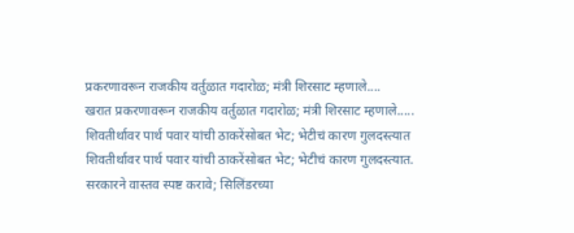प्रकरणावरून राजकीय वर्तुळात गदारोळ; मंत्री शिरसाट म्हणाले....
खरात प्रकरणावरून राजकीय वर्तुळात गदारोळ; मंत्री शिरसाट म्हणाले.....
शिवतीर्थावर पार्थ पवार यांची ठाकरेंसोबत भेट; भेटीचं कारण गुलदस्त्यात
शिवतीर्थावर पार्थ पवार यांची ठाकरेंसोबत भेट; भेटीचं कारण गुलदस्त्यात.
सरकारने वास्तव स्पष्ट करावे; सिलिंडरच्या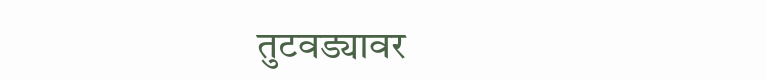तुटवड्यावर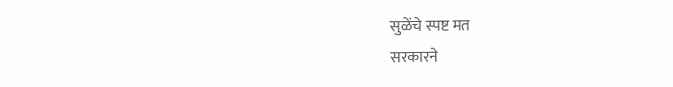सुळेंचे स्पष्ट मत
सरकारने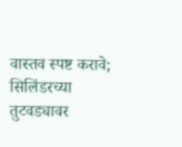वास्तव स्पष्ट करावे; सिलिंडरच्या तुटवड्यावर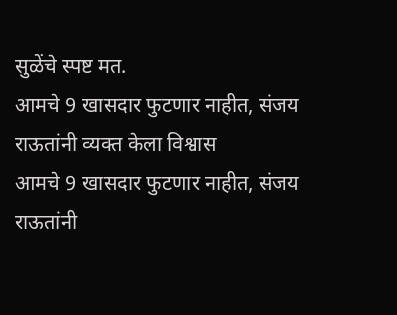सुळेंचे स्पष्ट मत.
आमचे 9 खासदार फुटणार नाहीत, संजय राऊतांनी व्यक्त केला विश्वास
आमचे 9 खासदार फुटणार नाहीत, संजय राऊतांनी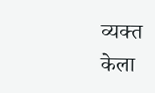व्यक्त केला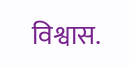विश्वास.